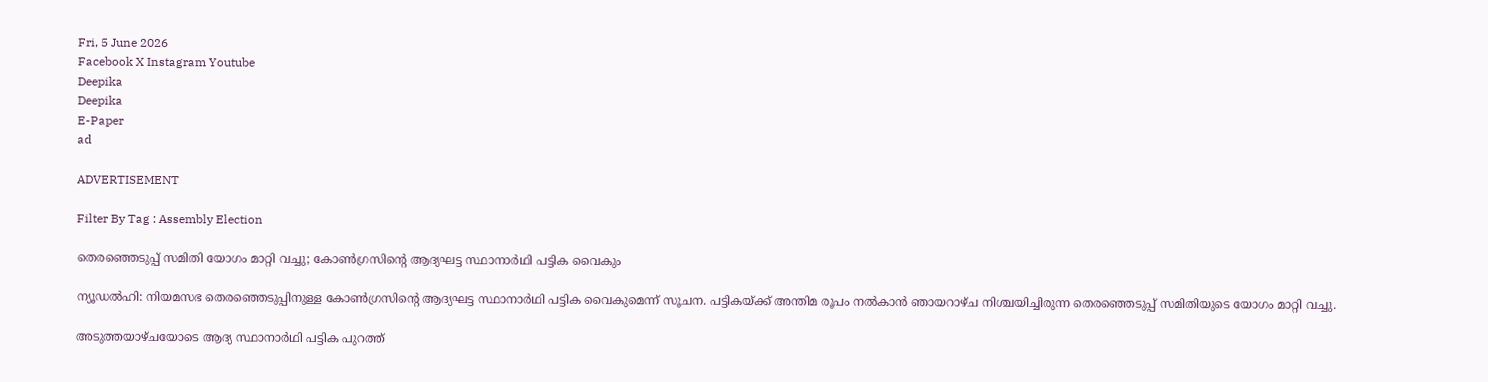Fri, 5 June 2026
Facebook X Instagram Youtube
Deepika
Deepika
E-Paper
ad

ADVERTISEMENT

Filter By Tag : Assembly Election

തെരഞ്ഞെടുപ്പ് സമിതി യോഗം മാറ്റി വച്ചു; കോണ്‍ഗ്രസിന്‍റെ ആദ്യഘട്ട സ്ഥാനാര്‍ഥി പട്ടിക വൈകും

ന്യൂഡൽഹി: നിയമസഭ തെരഞ്ഞെടുപ്പിനുള്ള കോണ്‍ഗ്രസിന്‍റെ ആദ്യഘട്ട സ്ഥാനാര്‍ഥി പട്ടിക വൈകുമെന്ന് സൂചന. പട്ടികയ്ക്ക് അന്തിമ രൂപം നല്‍കാന്‍ ഞായറാഴ്ച നിശ്ചയിച്ചിരുന്ന തെരഞ്ഞെടുപ്പ് സമിതിയുടെ യോഗം മാറ്റി വച്ചു.

അടുത്തയാഴ്ചയോടെ ആദ്യ സ്ഥാനാര്‍ഥി പട്ടിക പുറത്ത്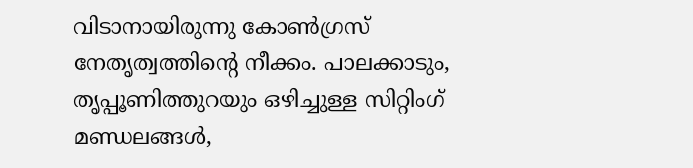വിടാനായിരുന്നു കോണ്‍ഗ്രസ് നേതൃത്വത്തിന്‍റെ നീക്കം. പാലക്കാടും, തൃപ്പൂണിത്തുറയും ഒഴിച്ചുള്ള സിറ്റിംഗ് മണ്ഡലങ്ങള്‍,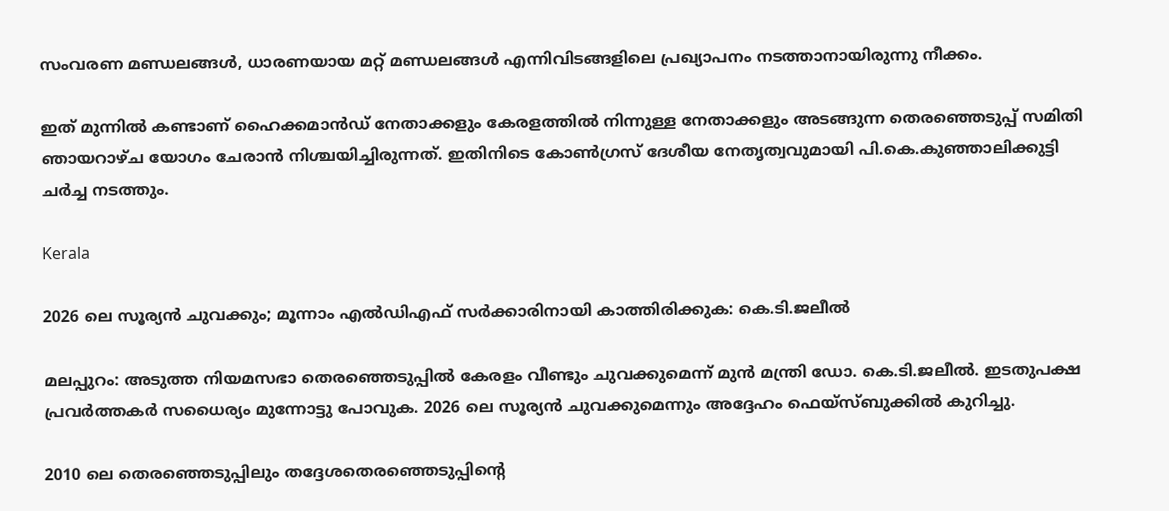സംവരണ മണ്ഡലങ്ങള്‍, ധാരണയായ മറ്റ് മണ്ഡലങ്ങള്‍ എന്നിവിടങ്ങളിലെ പ്രഖ്യാപനം നടത്താനായിരുന്നു നീക്കം.

ഇത് മുന്നില്‍ കണ്ടാണ് ഹൈക്കമാന്‍ഡ് നേതാക്കളും കേരളത്തില്‍ നിന്നുള്ള നേതാക്കളും അടങ്ങുന്ന തെരഞ്ഞെടുപ്പ് സമിതി ഞായറാഴ്ച യോഗം ചേരാന്‍ നിശ്ചയിച്ചിരുന്നത്. ഇതിനിടെ കോണ്‍ഗ്രസ് ദേശീയ നേതൃത്വവുമായി പി.കെ.കുഞ്ഞാലിക്കുട്ടി ചർച്ച നടത്തും.

Kerala

2026 ലെ സൂര്യന്‍ ചുവക്കും; മൂന്നാം എൽഡിഎഫ് സർക്കാരിനായി കാത്തിരിക്കുക: കെ.ടി.ജലീല്‍

മലപ്പുറം: അടുത്ത നിയമസഭാ തെരഞ്ഞെടുപ്പില്‍ കേരളം വീണ്ടും ചുവക്കുമെന്ന് മുന്‍ മന്ത്രി ഡോ. കെ.ടി.ജലീല്‍. ഇടതുപക്ഷ പ്രവര്‍ത്തകര്‍ സധൈര്യം മുന്നോട്ടു പോവുക. 2026 ലെ സൂര്യന്‍ ചുവക്കുമെന്നും അദ്ദേഹം ഫെയ്സ്ബുക്കില്‍ കുറിച്ചു.

2010 ലെ തെരഞ്ഞെടുപ്പിലും തദ്ദേശതെരഞ്ഞെടുപ്പിന്‍റെ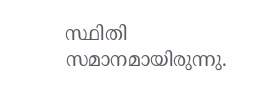സ്ഥിതി സമാനമായിരുന്നു.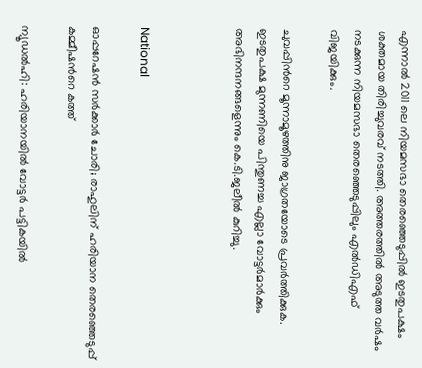എന്നാൽ 2011 ലെ നിയമസഭാ തെരഞ്ഞെടുപ്പിൽ ഇടതുപക്ഷം ശക്തമായ തിരിച്ചുവരവ് നടത്തി. അത്തരത്തിൽ അടുത്ത വർഷം നടക്കുന്ന നിയമസഭാ തെരഞ്ഞെടുപ്പിലും എൽഡിഎഫ് വിജയിക്കും.

ചുവപ്പിന്‍റെ മൂന്നാമൂഴത്തിനു ജാഗ്രതയോടെ പ്രവര്‍ത്തിക്കുക. ഇടതുപക്ഷ മുന്നണിയെ പിന്തുണച്ച എല്ലാ വോട്ടര്‍മാര്‍ക്കും അഭിനന്ദനങ്ങളെന്നും കെ.ടി.ജലീല്‍ കുറിച്ചു.



National

ഓപ്പറേഷൻ സർക്കാർ ചോരി; രാഹുലിന് ഹരിയാന തെരഞ്ഞെടുപ്പ് കമ്മീഷന്‍റെ കത്ത്

ന്യൂഡൽഹി: ഹരിയാനയിൽ വോട്ടർ പട്ടികയിൽ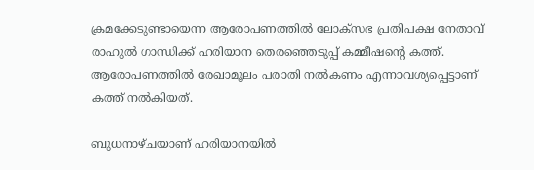ക്രമക്കേടുണ്ടായെന്ന ആരോപണത്തിൽ ലോക്‌സഭ പ്രതിപക്ഷ നേതാവ് രാഹുൽ ഗാന്ധിക്ക് ഹരിയാന തെരഞ്ഞെടുപ്പ് കമ്മീഷന്‍റെ കത്ത്. ആരോപണത്തിൽ രേഖാമൂലം പരാതി നൽകണം എന്നാവശ്യപ്പെട്ടാണ് കത്ത് നൽകിയത്.

ബുധനാഴ്ചയാണ് ഹരിയാനയിൽ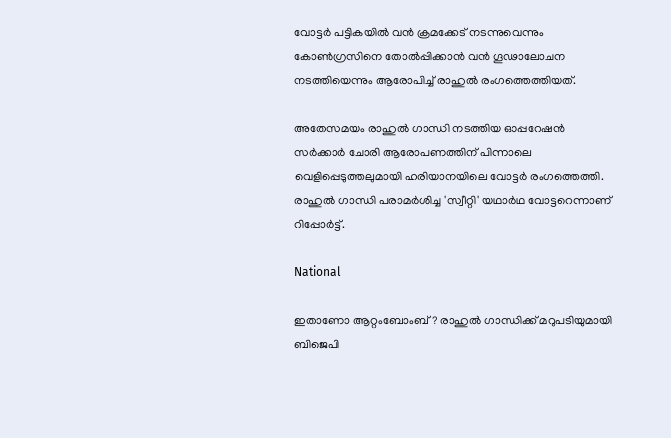വോട്ടർ പട്ടികയിൽ വൻ ക്രമക്കേട് നടന്നുവെന്നും കോൺഗ്രസിനെ തോൽപ്പിക്കാൻ വൻ ഗൂഢാലോചന നടത്തിയെന്നും ആരോപിച്ച് രാഹുൽ രംഗത്തെത്തിയത്.

അതേസമയം രാഹുൽ ഗാന്ധി നടത്തിയ ഓപ്പറേഷൻ സർക്കാർ ചോരി ആരോപണത്തിന് പിന്നാലെ വെളിപ്പെടുത്തലുമായി ഹരിയാനയിലെ വോട്ടര്‍ രംഗത്തെത്തി. രാഹുൽ ഗാന്ധി പരാമർശിച്ച 'സ്വീറ്റി' യഥാർഥ വോട്ടറെന്നാണ് റിപ്പോർട്ട്.

National

ഇതാണോ ആറ്റംബോംബ്? രാഹുൽ ഗാന്ധിക്ക് മറുപടിയുമായി ബിജെപി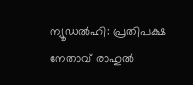ന്യൂഡൽഹി: പ്രതിപക്ഷ നേതാവ് രാഹുൽ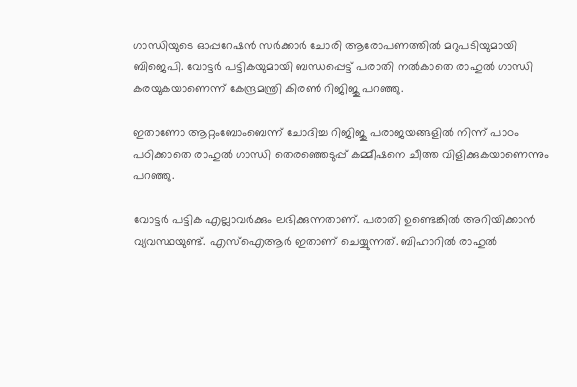ഗാന്ധിയുടെ ഓപ്പറേഷൻ സർക്കാർ ചോരി ആരോപണത്തിൽ മറുപടിയുമായി ബിജെപി. വോട്ടര്‍ പട്ടികയുമായി ബന്ധപ്പെട്ട് പരാതി നൽകാതെ രാഹുൽ ഗാന്ധി കരയുകയാണെന്ന് കേന്ദ്രമന്ത്രി കിരണ്‍ റിജിജു പറഞ്ഞു.

ഇതാണോ ആറ്റംബോംബെന്ന് ചോദിച്ച റിജിജു പരാജയങ്ങളില്‍ നിന്ന് പാഠം പഠിക്കാതെ രാഹുൽ ഗാന്ധി തെരഞ്ഞെടുപ്പ് കമ്മീഷനെ ചീത്ത വിളിക്കുകയാണെന്നും പറഞ്ഞു.

വോട്ടര്‍ പട്ടിക എല്ലാവര്‍ക്കും ലഭിക്കുന്നതാണ്. പരാതി ഉണ്ടെങ്കിൽ അറിയിക്കാൻ വ്യവസ്ഥയുണ്ട്. എസ്ഐആര്‍ ഇതാണ് ചെയ്യുന്നത്. ബിഹാറിൽ രാഹുൽ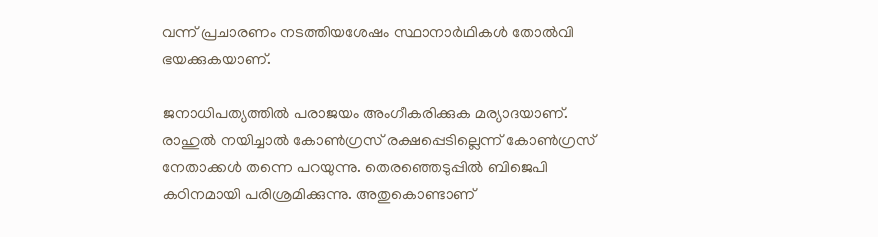വന്ന് പ്രചാരണം നടത്തിയശേഷം സ്ഥാനാർഥികള്‍ തോൽവി ഭയക്കുകയാണ്.

ജനാധിപത്യത്തിൽ പരാജയം അംഗീകരിക്കുക മര്യാദയാണ്. രാഹുൽ നയിച്ചാൽ കോൺഗ്രസ് രക്ഷപ്പെടില്ലെന്ന് കോൺഗ്രസ് നേതാക്കൾ തന്നെ പറയുന്നു. തെരഞ്ഞെടുപ്പിൽ ബിജെപി കഠിനമായി പരിശ്രമിക്കുന്നു. അതുകൊണ്ടാണ്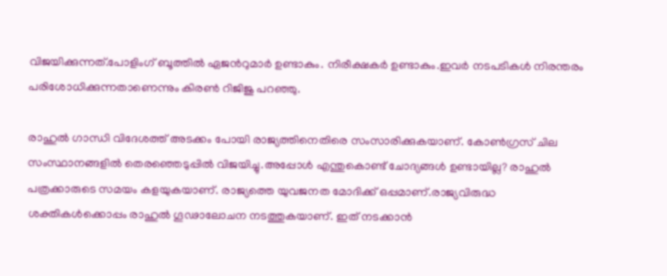വിജയിക്കുന്നത്.പോളിംഗ് ബൂത്തിൽ ഏജന്‍റുമാർ ഉണ്ടാകും. നിരീക്ഷകര്‍ ഉണ്ടാകും.ഇവർ നടപടികൾ നിരന്തരം പരിശോധിക്കുന്നതാണെന്നും കിരണ്‍ റിജിജു പറഞ്ഞു.

രാഹുൽ ഗാന്ധി വിദേശത്ത് അടക്കം പോയി രാജ്യത്തിനെതിരെ സംസാരിക്കുകയാണ്. കോൺഗ്രസ് ചില സംസ്ഥാനങ്ങളിൽ തെരഞ്ഞെടുപ്പിൽ വിജയിച്ചു.അപ്പോൾ എന്തുകൊണ്ട് ചോദ്യങ്ങൾ ഉണ്ടായില്ല? രാഹുൽ പത്രക്കാരുടെ സമയം കളയുകയാണ്. രാജ്യത്തെ യുവജനത മോദിക്ക് ഒപ്പമാണ്.രാജ്യവിരുദ്ധ ശക്തികൾക്കൊപ്പം രാഹുൽ ഗൂഢാലോചന നടത്തുകയാണ്. ഇത് നടക്കാൻ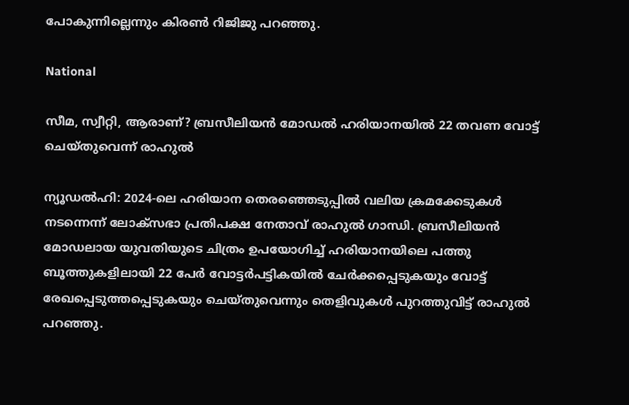പോകുന്നില്ലെന്നും കിരണ്‍ റിജിജു പറഞ്ഞു.

National

സീമ, സ്വീറ്റി, ആരാണ്? ബ്രസീലിയൻ മോഡൽ ഹരിയാനയിൽ 22 തവണ വോട്ട് ചെയ്തുവെന്ന് രാഹുൽ

ന്യൂഡല്‍ഹി: 2024-ലെ ഹരിയാന തെരഞ്ഞെടുപ്പില്‍ വലിയ ക്രമക്കേടുകള്‍ നടന്നെന്ന് ലോക്സഭാ പ്രതിപക്ഷ നേതാവ് രാഹുല്‍ ഗാന്ധി. ബ്രസീലിയന്‍ മോഡലായ യുവതിയുടെ ചിത്രം ഉപയോഗിച്ച് ഹരിയാനയിലെ പത്തു ബൂത്തുകളിലായി 22 പേര്‍ വോട്ടര്‍പട്ടികയില്‍ ചേര്‍ക്കപ്പെടുകയും വോട്ട് രേഖപ്പെടുത്തപ്പെടുകയും ചെയ്തുവെന്നും തെളിവുകള്‍ പുറത്തുവിട്ട് രാഹുല്‍ പറഞ്ഞു.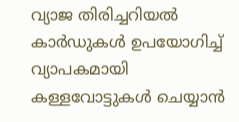വ്യാജ തിരിച്ചറിയൽ കാർഡുകൾ ഉപയോഗിച്ച് വ്യാപകമായി കള്ളവോട്ടുകള്‍ ചെയ്യാന്‍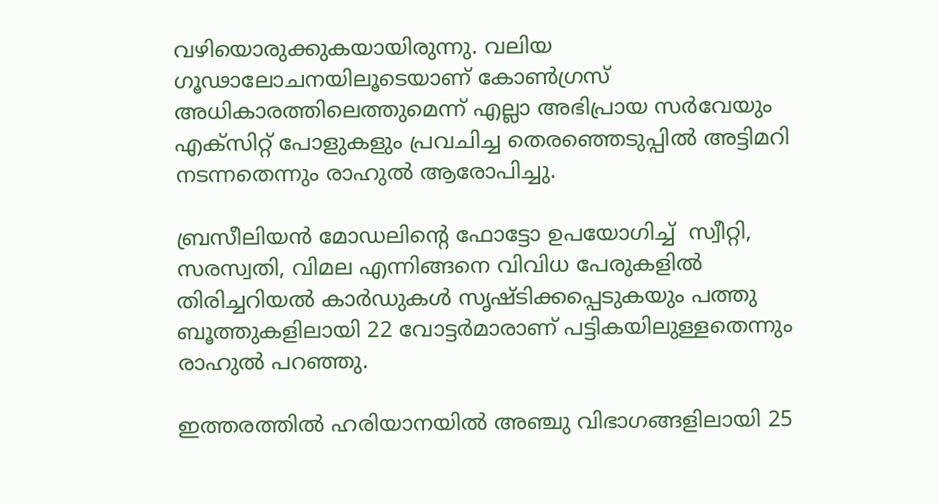വഴിയൊരുക്കുകയായിരുന്നു. വലിയ ഗൂഢാലോചനയിലൂടെയാണ് കോണ്‍ഗ്രസ് അധികാരത്തിലെത്തുമെന്ന് എല്ലാ അഭിപ്രായ സര്‍വേയും എക്‌സിറ്റ് പോളുകളും പ്രവചിച്ച തെരഞ്ഞെടുപ്പില്‍ അട്ടിമറി നടന്നതെന്നും രാഹുല്‍ ആരോപിച്ചു.

ബ്രസീലിയൻ മോഡലിന്‍റെ ഫോട്ടോ ഉപയോഗിച്ച്  സ്വീറ്റി, സരസ്വതി, വിമല എന്നിങ്ങനെ വിവിധ പേരുകളിൽ തിരിച്ചറിയല്‍ കാര്‍ഡുകള്‍ സൃഷ്ടിക്കപ്പെടുകയും പത്തു ബൂത്തുകളിലായി 22 വോട്ടര്‍മാരാണ് പട്ടികയിലുള്ളതെന്നും രാഹുൽ പറഞ്ഞു.

ഇത്തരത്തില്‍ ഹരിയാനയില്‍ അഞ്ചു വിഭാഗങ്ങളിലായി 25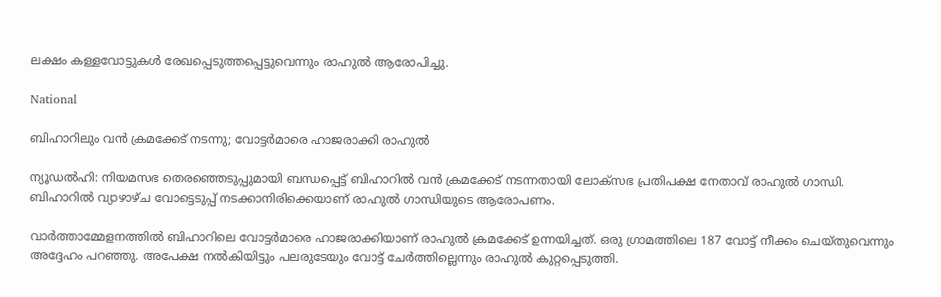ലക്ഷം കള്ളവോട്ടുകള്‍ രേഖപ്പെടുത്തപ്പെട്ടുവെന്നും രാഹുൽ ആരോപിച്ചു.

National

ബിഹാറിലും വൻ ക്രമക്കേട് നടന്നു; വോട്ടർമാരെ ഹാജരാക്കി രാഹുൽ

ന്യൂഡൽഹി: നിയമസഭ തെരഞ്ഞെടുപ്പുമായി ബന്ധപ്പെട്ട് ബിഹാറിൽ വൻ ക്രമക്കേട് നടന്നതായി ലോക്സഭ പ്രതിപക്ഷ നേതാവ് രാഹുൽ ഗാന്ധി. ബിഹാറിൽ വ്യാഴാഴ്ച വോട്ടെടുപ്പ് നടക്കാനിരിക്കെയാണ് രാഹുൽ ഗാന്ധിയുടെ ആരോപണം.

വാർത്താമ്മേളനത്തിൽ ബിഹാറിലെ വോട്ടർമാരെ ഹാജരാക്കിയാണ് രാഹുൽ ക്രമക്കേട് ഉന്നയിച്ചത്. ഒരു ഗ്രാമത്തിലെ 187 വോട്ട് നീക്കം ചെയ്തുവെന്നും അദ്ദേഹം പറഞ്ഞു. അപേക്ഷ നൽകിയിട്ടും പലരുടേയും വോട്ട് ചേർത്തില്ലെന്നും രാഹുൽ കുറ്റപ്പെടുത്തി.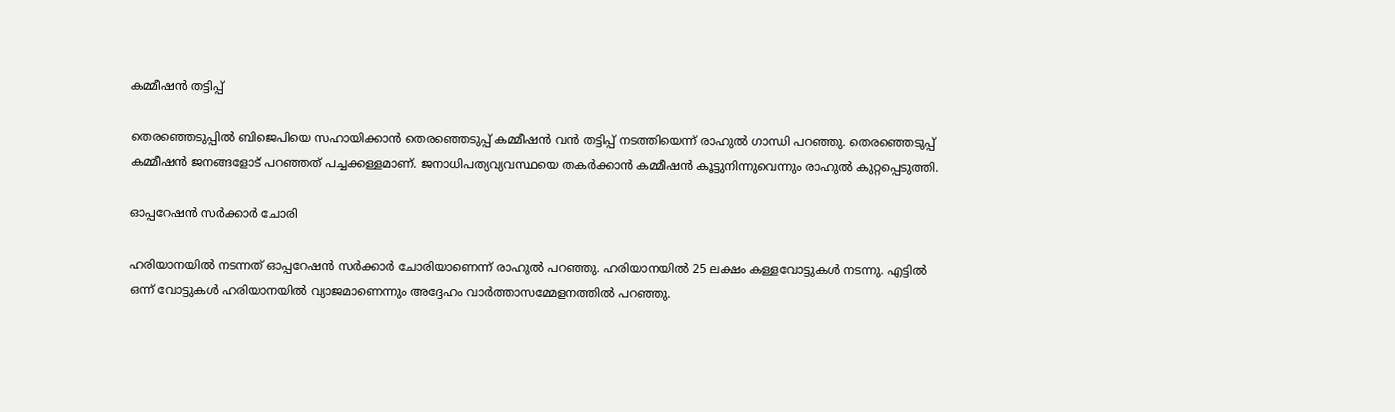കമ്മീഷൻ തട്ടിപ്പ്

തെരഞ്ഞെടുപ്പിൽ ബിജെപിയെ സഹായിക്കാൻ തെരഞ്ഞെടുപ്പ് കമ്മീഷൻ വൻ തട്ടിപ്പ് നടത്തിയെന്ന് രാഹുൽ ഗാന്ധി പറഞ്ഞു. തെരഞ്ഞെടുപ്പ് കമ്മീഷൻ ജനങ്ങളോട് പറഞ്ഞത് പച്ചക്കള്ളമാണ്. ജനാധിപത്യവ്യവസ്ഥയെ തകർക്കാൻ കമ്മീഷൻ കൂട്ടുനിന്നുവെന്നും രാഹുൽ കുറ്റപ്പെടുത്തി.

ഓപ്പറേഷൻ സർക്കാർ ചോരി

ഹരിയാനയിൽ നടന്നത് ഓപ്പറേഷൻ സർക്കാർ ചോരിയാണെന്ന് രാഹുൽ പറഞ്ഞു. ഹരിയാനയിൽ 25 ലക്ഷം കള്ളവോട്ടുകൾ നടന്നു. എട്ടിൽ ഒന്ന് വോട്ടുകൾ ഹരിയാനയിൽ വ്യാജമാണെന്നും അദ്ദേഹം വാർത്താസമ്മേളനത്തിൽ പറഞ്ഞു.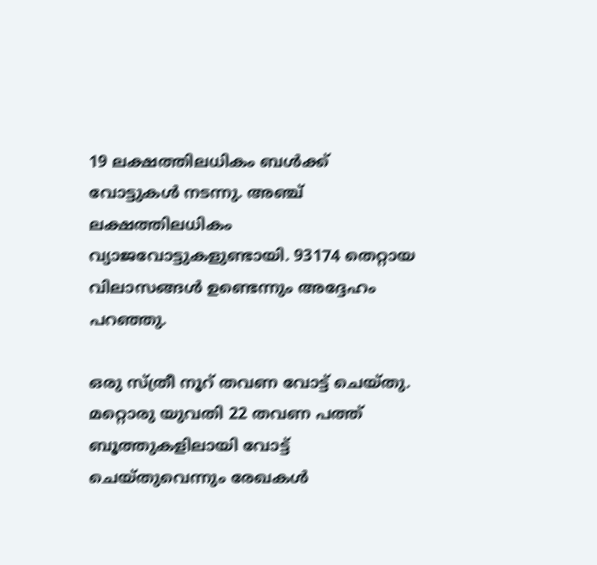19 ലക്ഷത്തിലധികം ബൾക്ക് വോട്ടുകൾ നടന്നു. അഞ്ച് ലക്ഷത്തിലധികം വ്യാജവോട്ടുകളുണ്ടായി. 93174 തെറ്റായ വിലാസങ്ങൾ ഉണ്ടെന്നും അദ്ദേഹം പറഞ്ഞു.

ഒരു സ്ത്രീ നൂറ് തവണ വോട്ട് ചെയ്തു. മറ്റൊരു യുവതി 22 തവണ പത്ത് ബൂത്തുകളിലായി വോട്ട് ചെയ്തുവെന്നും രേഖകൾ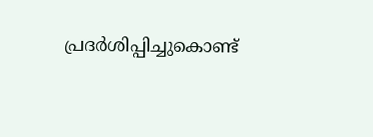പ്രദർശിപ്പിച്ചുകൊണ്ട്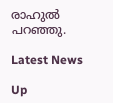രാഹുൽ പറഞ്ഞു.

Latest News

Up